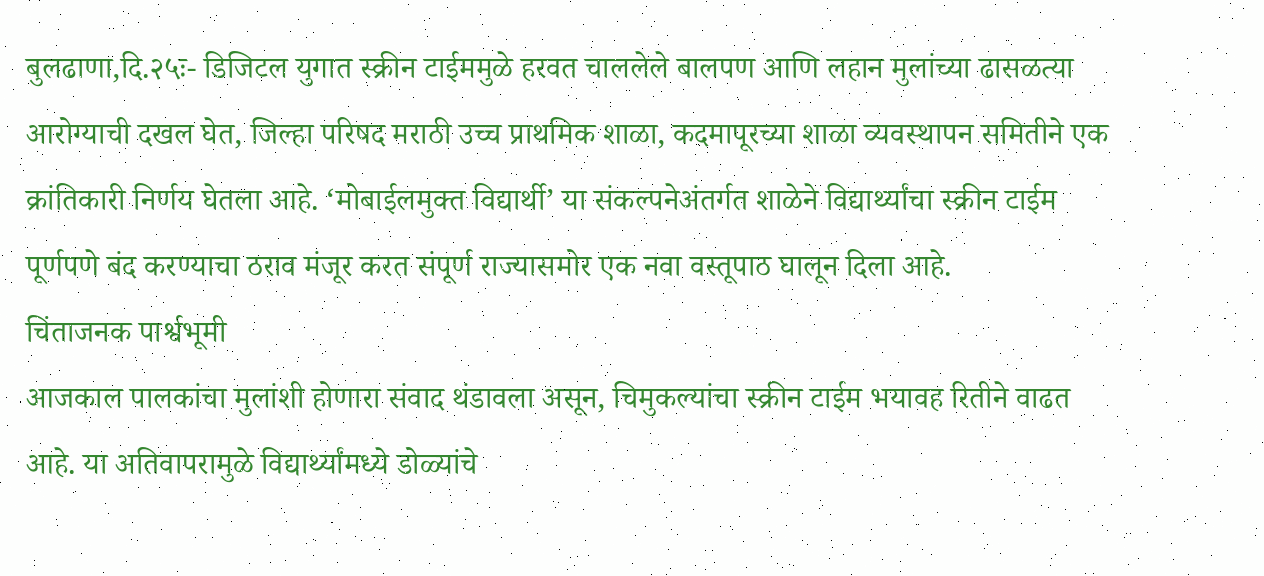बुलढाणा,दि.२५ः- डिजिटल युगात स्क्रीन टाईममुळे हरवत चाललेले बालपण आणि लहान मुलांच्या ढासळत्या आरोग्याची दखल घेत, जिल्हा परिषद मराठी उच्च प्राथमिक शाळा, कदमापूरच्या शाळा व्यवस्थापन समितीने एक क्रांतिकारी निर्णय घेतला आहे. ‘मोबाईलमुक्त विद्यार्थी’ या संकल्पनेअंतर्गत शाळेने विद्यार्थ्यांचा स्क्रीन टाईम पूर्णपणे बंद करण्याचा ठराव मंजूर करत संपूर्ण राज्यासमोर एक नवा वस्तूपाठ घालून दिला आहे.
चिंताजनक पार्श्वभूमी
आजकाल पालकांचा मुलांशी होणारा संवाद थंडावला असून, चिमुकल्यांचा स्क्रीन टाईम भयावह रितीने वाढत आहे. या अतिवापरामुळे विद्यार्थ्यांमध्ये डोळ्यांचे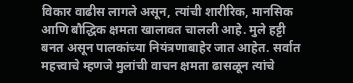विकार वाढीस लागले असून, त्यांची शारीरिक, मानसिक आणि बौद्धिक क्षमता खालावत चालली आहे. मुले हट्टी बनत असून पालकांच्या नियंत्रणाबाहेर जात आहेत. सर्वात महत्त्वाचे म्हणजे मुलांची वाचन क्षमता ढासळून त्यांचे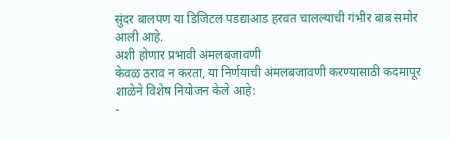सुंदर बालपण या डिजिटल पडद्याआड हरवत चालल्याची गंभीर बाब समोर आली आहे.
अशी होणार प्रभावी अंमलबजावणी
केवळ ठराव न करता, या निर्णयाची अंमलबजावणी करण्यासाठी कदमापूर शाळेने विशेष नियोजन केले आहे:
-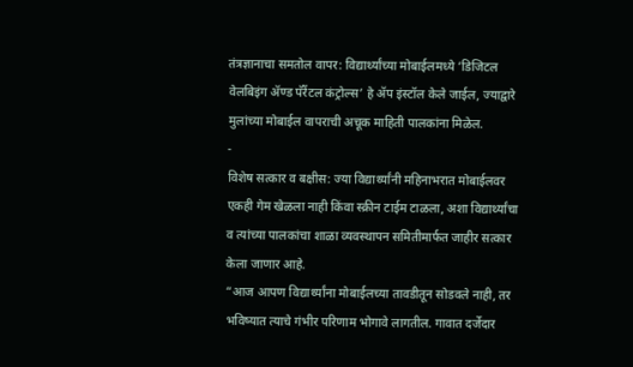तंत्रज्ञानाचा समतोल वापर: विद्यार्थ्यांच्या मोबाईलमध्ये ‘डिजिटल वेलबिइंग ॲण्ड पॅरेंटल कंट्रोल्स’ हे ॲप इंस्टॉल केले जाईल, ज्याद्वारे मुलांच्या मोबाईल वापराची अचूक माहिती पालकांना मिळेल.
-
विशेष सत्कार व बक्षीस: ज्या विद्यार्थ्यांनी महिनाभरात मोबाईलवर एकही गेम खेळला नाही किंवा स्क्रीन टाईम टाळला, अशा विद्यार्थ्यांचा व त्यांच्या पालकांचा शाळा व्यवस्थापन समितीमार्फत जाहीर सत्कार केला जाणार आहे.
“आज आपण विद्यार्थ्यांना मोबाईलच्या तावडीतून सोडवले नाही, तर भविष्यात त्याचे गंभीर परिणाम भोगावे लागतील. गावात दर्जेदार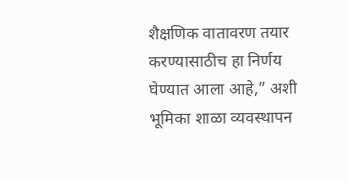शैक्षणिक वातावरण तयार करण्यासाठीच हा निर्णय घेण्यात आला आहे,” अशी भूमिका शाळा व्यवस्थापन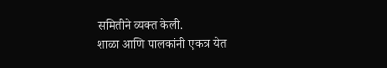समितीने व्यक्त केली.
शाळा आणि पालकांनी एकत्र येत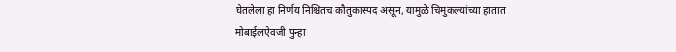घेतलेला हा निर्णय निश्चितच कौतुकास्पद असून, यामुळे चिमुकल्यांच्या हातात मोबाईलऐवजी पुन्हा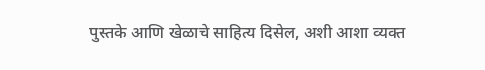पुस्तके आणि खेळाचे साहित्य दिसेल, अशी आशा व्यक्त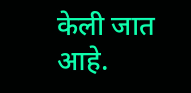केली जात आहे.